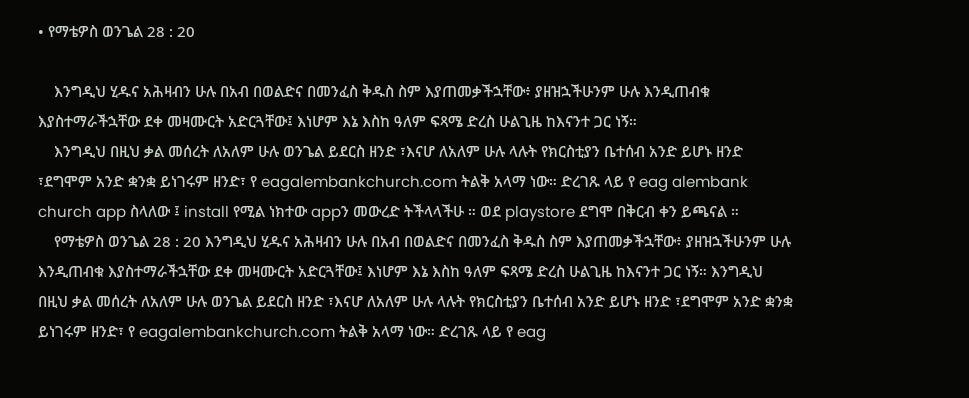• የማቴዎስ ወንጌል 28 : 20

    እንግዲህ ሂዱና አሕዛብን ሁሉ በአብ በወልድና በመንፈስ ቅዱስ ስም እያጠመቃችኋቸው፥ ያዘዝኋችሁንም ሁሉ እንዲጠብቁ እያስተማራችኋቸው ደቀ መዛሙርት አድርጓቸው፤ እነሆም እኔ እስከ ዓለም ፍጻሜ ድረስ ሁልጊዜ ከእናንተ ጋር ነኝ።
    እንግዲህ በዚህ ቃል መሰረት ለአለም ሁሉ ወንጌል ይደርስ ዘንድ ፣እናሆ ለአለም ሁሉ ላሉት የክርስቲያን ቤተሰብ አንድ ይሆኑ ዘንድ ፣ደግሞም አንድ ቋንቋ ይነገሩም ዘንድ፣ የ eagalembankchurch.com ትልቅ አላማ ነው። ድረገጹ ላይ የ eag alembank church app ስላለው ፤ install የሚል ነክተው appን መውረድ ትችላላችሁ ። ወደ playstore ደግሞ በቅርብ ቀን ይጫናል ።
    የማቴዎስ ወንጌል 28 : 20 እንግዲህ ሂዱና አሕዛብን ሁሉ በአብ በወልድና በመንፈስ ቅዱስ ስም እያጠመቃችኋቸው፥ ያዘዝኋችሁንም ሁሉ እንዲጠብቁ እያስተማራችኋቸው ደቀ መዛሙርት አድርጓቸው፤ እነሆም እኔ እስከ ዓለም ፍጻሜ ድረስ ሁልጊዜ ከእናንተ ጋር ነኝ። እንግዲህ በዚህ ቃል መሰረት ለአለም ሁሉ ወንጌል ይደርስ ዘንድ ፣እናሆ ለአለም ሁሉ ላሉት የክርስቲያን ቤተሰብ አንድ ይሆኑ ዘንድ ፣ደግሞም አንድ ቋንቋ ይነገሩም ዘንድ፣ የ eagalembankchurch.com ትልቅ አላማ ነው። ድረገጹ ላይ የ eag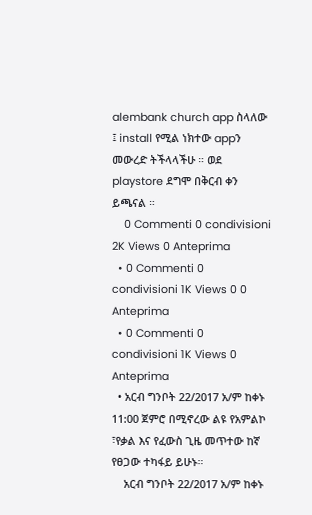alembank church app ስላለው ፤ install የሚል ነክተው appን መውረድ ትችላላችሁ ። ወደ playstore ደግሞ በቅርብ ቀን ይጫናል ።
    0 Commenti 0 condivisioni 2K Views 0 Anteprima
  • 0 Commenti 0 condivisioni 1K Views 0 0 Anteprima
  • 0 Commenti 0 condivisioni 1K Views 0 Anteprima
  • አርብ ግንቦት 22/2017 አ/ም ከቀኑ 11:00 ጀምሮ በሚኖረው ልዩ የአምልኮ ፣የቃል እና የፈውስ ጊዜ መጥተው ከኛ የፀጋው ተካፋይ ይሁኑ።
    አርብ ግንቦት 22/2017 አ/ም ከቀኑ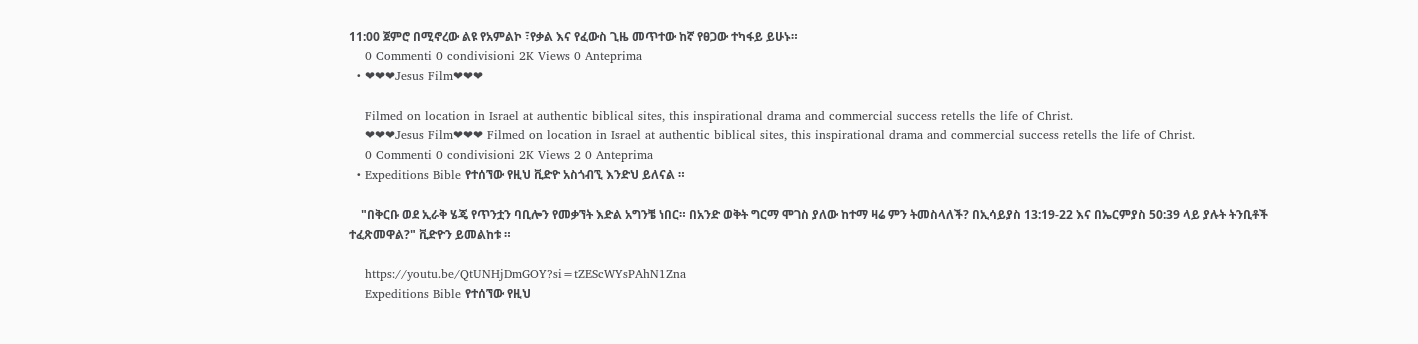11:00 ጀምሮ በሚኖረው ልዩ የአምልኮ ፣የቃል እና የፈውስ ጊዜ መጥተው ከኛ የፀጋው ተካፋይ ይሁኑ።
    0 Commenti 0 condivisioni 2K Views 0 Anteprima
  • ❤❤❤Jesus Film❤❤❤

    Filmed on location in Israel at authentic biblical sites, this inspirational drama and commercial success retells the life of Christ.
    ❤❤❤Jesus Film❤❤❤ Filmed on location in Israel at authentic biblical sites, this inspirational drama and commercial success retells the life of Christ.
    0 Commenti 0 condivisioni 2K Views 2 0 Anteprima
  • Expeditions Bible የተሰኘው የዚህ ቪድዮ አስጎብኚ እንድህ ይለናል ።

    "በቅርቡ ወደ ኢራቅ ሄጄ የጥንቷን ባቢሎን የመቃኘት እድል አግንቼ ነበር። በአንድ ወቅት ግርማ ሞገስ ያለው ከተማ ዛሬ ምን ትመስላለች? በኢሳይያስ 13:19-22 እና በኤርምያስ 50:39 ላይ ያሉት ትንቢቶች ተፈጽመዋል?" ቪድዮን ይመልከቱ ።

    https://youtu.be/QtUNHjDmGOY?si=tZEScWYsPAhN1Zna
    Expeditions Bible የተሰኘው የዚህ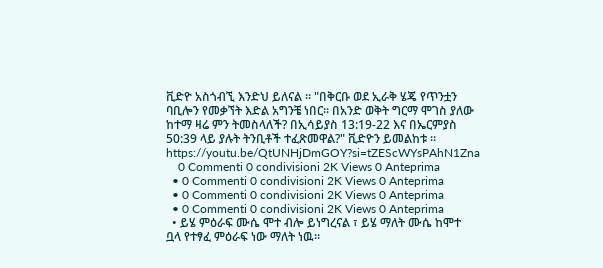ቪድዮ አስጎብኚ እንድህ ይለናል ። "በቅርቡ ወደ ኢራቅ ሄጄ የጥንቷን ባቢሎን የመቃኘት እድል አግንቼ ነበር። በአንድ ወቅት ግርማ ሞገስ ያለው ከተማ ዛሬ ምን ትመስላለች? በኢሳይያስ 13:19-22 እና በኤርምያስ 50:39 ላይ ያሉት ትንቢቶች ተፈጽመዋል?" ቪድዮን ይመልከቱ ። https://youtu.be/QtUNHjDmGOY?si=tZEScWYsPAhN1Zna
    0 Commenti 0 condivisioni 2K Views 0 Anteprima
  • 0 Commenti 0 condivisioni 2K Views 0 Anteprima
  • 0 Commenti 0 condivisioni 2K Views 0 Anteprima
  • 0 Commenti 0 condivisioni 2K Views 0 Anteprima
  • ይሄ ምዕራፍ ሙሴ ሞተ ብሎ ይነግረናል ፣ ይሄ ማለት ሙሴ ከሞተ ቧላ የተፃፈ ምዕራፍ ነው ማለት ነዉ።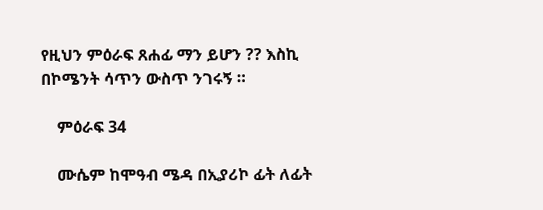የዚህን ምዕራፍ ጸሐፊ ማን ይሆን ?? እስኪ በኮሜንት ሳጥን ውስጥ ንገሩኝ ።

    ምዕራፍ 34

    ሙሴም ከሞዓብ ሜዳ በኢያሪኮ ፊት ለፊት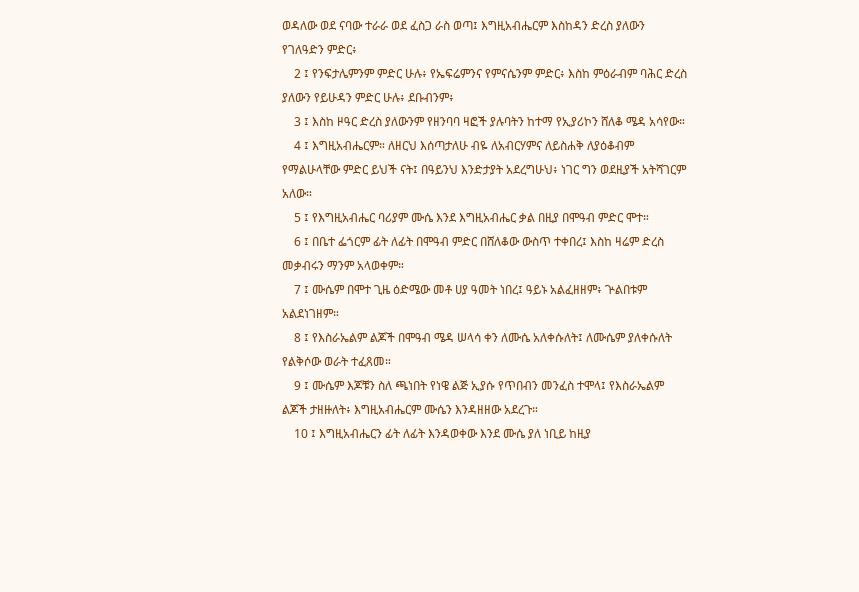ወዳለው ወደ ናባው ተራራ ወደ ፈስጋ ራስ ወጣ፤ እግዚአብሔርም እስከዳን ድረስ ያለውን የገለዓድን ምድር፥
    2 ፤ የንፍታሌምንም ምድር ሁሉ፥ የኤፍሬምንና የምናሴንም ምድር፥ እስከ ምዕራብም ባሕር ድረስ ያለውን የይሁዳን ምድር ሁሉ፥ ደቡብንም፥
    3 ፤ እስከ ዞዓር ድረስ ያለውንም የዘንባባ ዛፎች ያሉባትን ከተማ የኢያሪኮን ሸለቆ ሜዳ አሳየው።
    4 ፤ እግዚአብሔርም። ለዘርህ እሰጣታለሁ ብዬ ለአብርሃምና ለይስሐቅ ለያዕቆብም የማልሁላቸው ምድር ይህች ናት፤ በዓይንህ እንድታያት አደረግሁህ፥ ነገር ግን ወደዚያች አትሻገርም አለው።
    5 ፤ የእግዚአብሔር ባሪያም ሙሴ እንደ እግዚአብሔር ቃል በዚያ በሞዓብ ምድር ሞተ።
    6 ፤ በቤተ ፌጎርም ፊት ለፊት በሞዓብ ምድር በሸለቆው ውስጥ ተቀበረ፤ እስከ ዛሬም ድረስ መቃብሩን ማንም አላወቀም።
    7 ፤ ሙሴም በሞተ ጊዜ ዕድሜው መቶ ሀያ ዓመት ነበረ፤ ዓይኑ አልፈዘዘም፥ ጕልበቱም አልደነገዘም።
    8 ፤ የእስራኤልም ልጆች በሞዓብ ሜዳ ሠላሳ ቀን ለሙሴ አለቀሱለት፤ ለሙሴም ያለቀሱለት የልቅሶው ወራት ተፈጸመ።
    9 ፤ ሙሴም እጆቹን ስለ ጫነበት የነዌ ልጅ ኢያሱ የጥበብን መንፈስ ተሞላ፤ የእስራኤልም ልጆች ታዘዙለት፥ እግዚአብሔርም ሙሴን እንዳዘዘው አደረጉ።
    10 ፤ እግዚአብሔርን ፊት ለፊት እንዳወቀው እንደ ሙሴ ያለ ነቢይ ከዚያ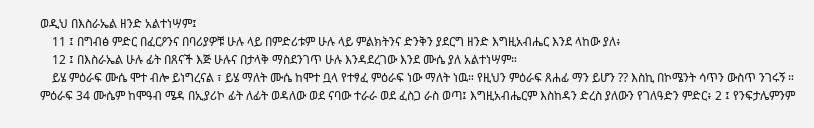ወዲህ በእስራኤል ዘንድ አልተነሣም፤
    11 ፤ በግብፅ ምድር በፈርዖንና በባሪያዎቹ ሁሉ ላይ በምድሪቱም ሁሉ ላይ ምልክትንና ድንቅን ያደርግ ዘንድ እግዚአብሔር እንደ ላከው ያለ፥
    12 ፤ በእስራኤል ሁሉ ፊት በጸናች እጅ ሁሉና በታላቅ ማስደንገጥ ሁሉ እንዳደረገው እንደ ሙሴ ያለ አልተነሣም።
    ይሄ ምዕራፍ ሙሴ ሞተ ብሎ ይነግረናል ፣ ይሄ ማለት ሙሴ ከሞተ ቧላ የተፃፈ ምዕራፍ ነው ማለት ነዉ። የዚህን ምዕራፍ ጸሐፊ ማን ይሆን ?? እስኪ በኮሜንት ሳጥን ውስጥ ንገሩኝ ። ምዕራፍ 34 ሙሴም ከሞዓብ ሜዳ በኢያሪኮ ፊት ለፊት ወዳለው ወደ ናባው ተራራ ወደ ፈስጋ ራስ ወጣ፤ እግዚአብሔርም እስከዳን ድረስ ያለውን የገለዓድን ምድር፥ 2 ፤ የንፍታሌምንም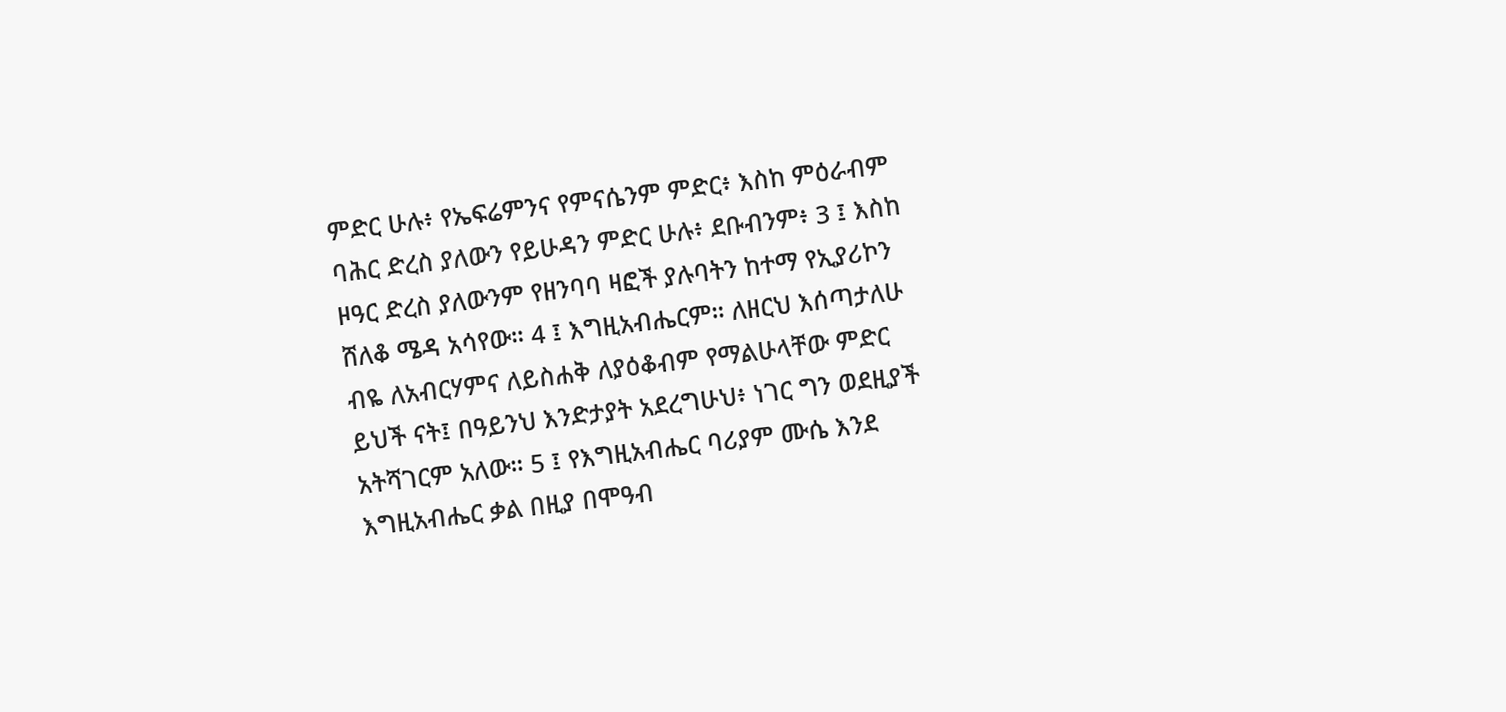ምድር ሁሉ፥ የኤፍሬምንና የምናሴንም ምድር፥ እስከ ምዕራብም ባሕር ድረስ ያለውን የይሁዳን ምድር ሁሉ፥ ደቡብንም፥ 3 ፤ እስከ ዞዓር ድረስ ያለውንም የዘንባባ ዛፎች ያሉባትን ከተማ የኢያሪኮን ሸለቆ ሜዳ አሳየው። 4 ፤ እግዚአብሔርም። ለዘርህ እሰጣታለሁ ብዬ ለአብርሃምና ለይስሐቅ ለያዕቆብም የማልሁላቸው ምድር ይህች ናት፤ በዓይንህ እንድታያት አደረግሁህ፥ ነገር ግን ወደዚያች አትሻገርም አለው። 5 ፤ የእግዚአብሔር ባሪያም ሙሴ እንደ እግዚአብሔር ቃል በዚያ በሞዓብ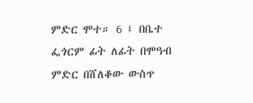ምድር ሞተ። 6 ፤ በቤተ ፌጎርም ፊት ለፊት በሞዓብ ምድር በሸለቆው ውስጥ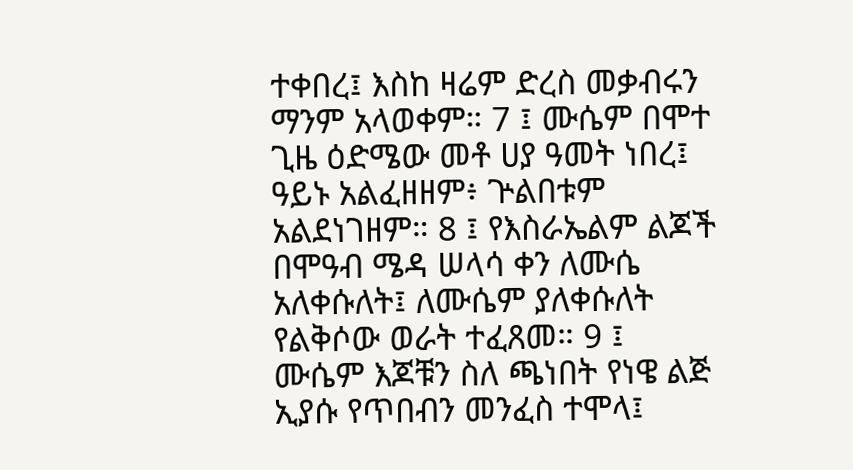ተቀበረ፤ እስከ ዛሬም ድረስ መቃብሩን ማንም አላወቀም። 7 ፤ ሙሴም በሞተ ጊዜ ዕድሜው መቶ ሀያ ዓመት ነበረ፤ ዓይኑ አልፈዘዘም፥ ጕልበቱም አልደነገዘም። 8 ፤ የእስራኤልም ልጆች በሞዓብ ሜዳ ሠላሳ ቀን ለሙሴ አለቀሱለት፤ ለሙሴም ያለቀሱለት የልቅሶው ወራት ተፈጸመ። 9 ፤ ሙሴም እጆቹን ስለ ጫነበት የነዌ ልጅ ኢያሱ የጥበብን መንፈስ ተሞላ፤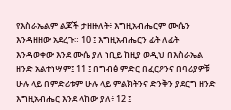የእስራኤልም ልጆች ታዘዙለት፥ እግዚአብሔርም ሙሴን እንዳዘዘው አደረጉ። 10 ፤ እግዚአብሔርን ፊት ለፊት እንዳወቀው እንደ ሙሴ ያለ ነቢይ ከዚያ ወዲህ በእስራኤል ዘንድ አልተነሣም፤ 11 ፤ በግብፅ ምድር በፈርዖንና በባሪያዎቹ ሁሉ ላይ በምድሪቱም ሁሉ ላይ ምልክትንና ድንቅን ያደርግ ዘንድ እግዚአብሔር እንደ ላከው ያለ፥ 12 ፤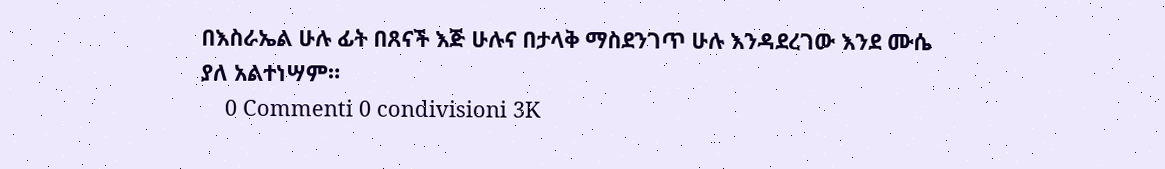በእስራኤል ሁሉ ፊት በጸናች እጅ ሁሉና በታላቅ ማስደንገጥ ሁሉ እንዳደረገው እንደ ሙሴ ያለ አልተነሣም።
    0 Commenti 0 condivisioni 3K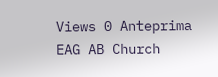Views 0 Anteprima
EAG AB Church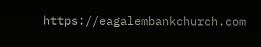https://eagalembankchurch.com